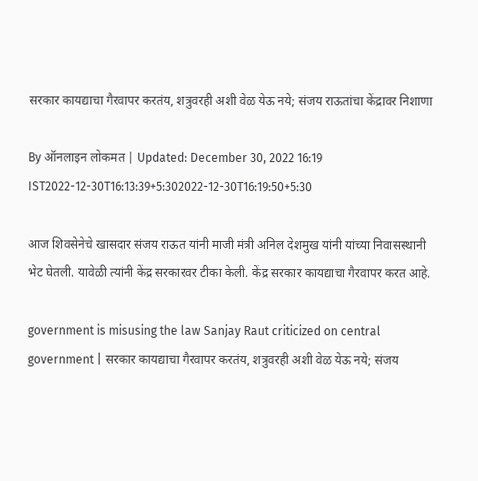सरकार कायद्याचा गैरवापर करतंय, शत्रुवरही अशी वेळ येऊ नये; संजय राऊतांचा केंद्रावर निशाणा

By ऑनलाइन लोकमत | Updated: December 30, 2022 16:19 IST2022-12-30T16:13:39+5:302022-12-30T16:19:50+5:30

आज शिवसेनेचे खासदार संजय राऊत यांनी माजी मंत्री अनिल देशमुख यांनी यांच्या निवासस्थानी भेट घेतली. यावेळी त्यांनी केंद्र सरकारवर टीका केली. केंद्र सरकार कायद्याचा गैरवापर करत आहे.

government is misusing the law Sanjay Raut criticized on central government | सरकार कायद्याचा गैरवापर करतंय, शत्रुवरही अशी वेळ येऊ नये; संजय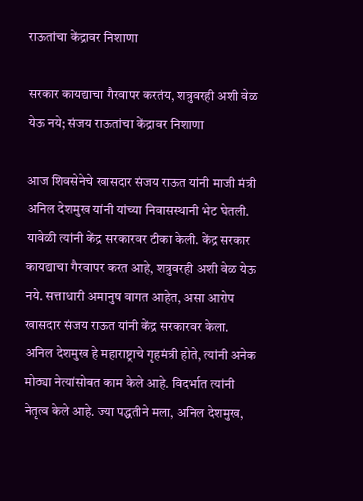राऊतांचा केंद्रावर निशाणा

सरकार कायद्याचा गैरवापर करतंय, शत्रुवरही अशी वेळ येऊ नये; संजय राऊतांचा केंद्रावर निशाणा

आज शिवसेनेचे खासदार संजय राऊत यांनी माजी मंत्री अनिल देशमुख यांनी यांच्या निवासस्थानी भेट घेतली. यावेळी त्यांनी केंद्र सरकारवर टीका केली. केंद्र सरकार कायद्याचा गैरवापर करत आहे, शत्रुवरही अशी वेळ येऊ नये. सत्ताधारी अमानुष वागत आहेत, असा आरोप खासदार संजय राऊत यांनी केंद्र सरकारवर केला.
अनिल देशमुख हे महाराष्ट्राचे गृहमंत्री होते, त्यांनी अनेक मोठ्या नेत्यांसोबत काम केले आहे. विदर्भात त्यांनी नेतृत्व केले आहे. ज्या पद्धतीने मला, अनिल देशमुख,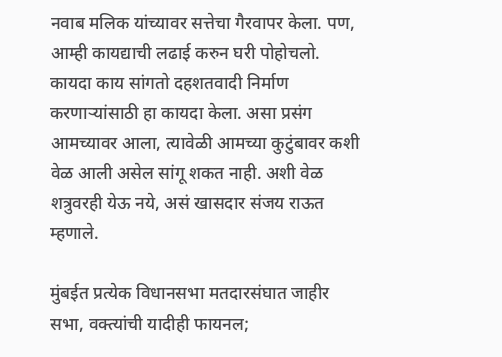नवाब मलिक यांच्यावर सत्तेचा गैरवापर केला. पण, आम्ही कायद्याची लढाई करुन घरी पोहोचलो. कायदा काय सांगतो दहशतवादी निर्माण करणाऱ्यांसाठी हा कायदा केला. असा प्रसंग आमच्यावर आला, त्यावेळी आमच्या कुटुंबावर कशी वेळ आली असेल सांगू शकत नाही. अशी वेळ शत्रुवरही येऊ नये, असं खासदार संजय राऊत म्हणाले.

मुंबईत प्रत्येक विधानसभा मतदारसंघात जाहीर सभा, वक्त्यांची यादीही फायनल;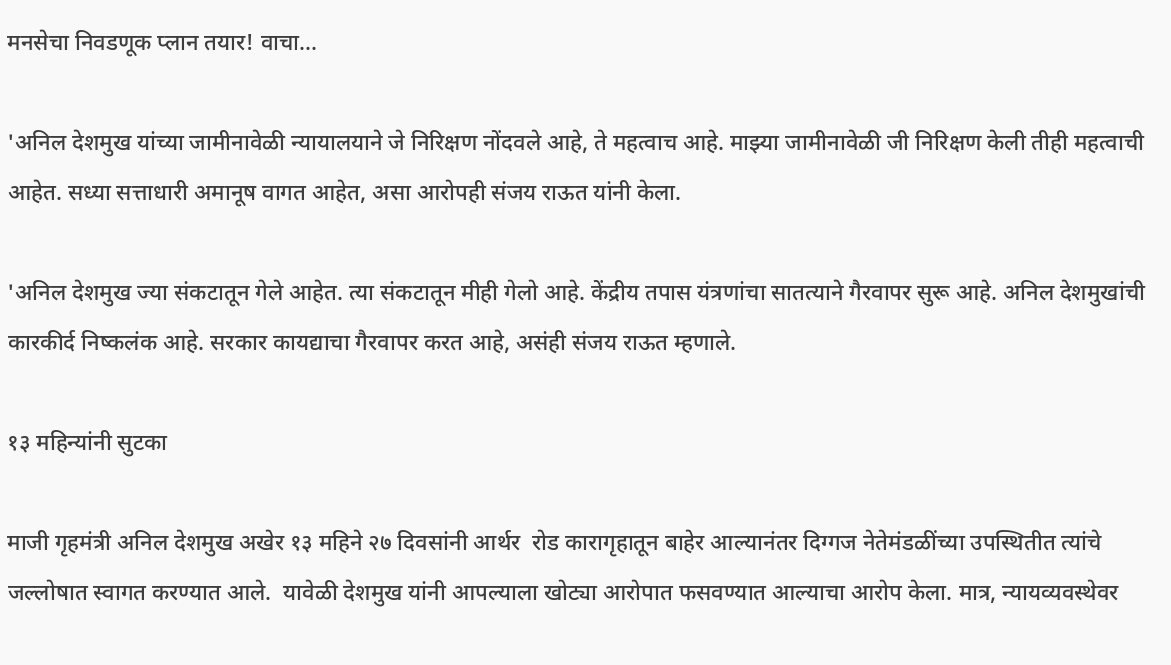मनसेचा निवडणूक प्लान तयार! वाचा...

'अनिल देशमुख यांच्या जामीनावेळी न्यायालयाने जे निरिक्षण नोंदवले आहे, ते महत्वाच आहे. माझ्या जामीनावेळी जी निरिक्षण केली तीही महत्वाची आहेत. सध्या सत्ताधारी अमानूष वागत आहेत, असा आरोपही संजय राऊत यांनी केला.

'अनिल देशमुख ज्या संकटातून गेले आहेत. त्या संकटातून मीही गेलो आहे. केंद्रीय तपास यंत्रणांचा सातत्याने गैरवापर सुरू आहे. अनिल देशमुखांची कारकीर्द निष्कलंक आहे. सरकार कायद्याचा गैरवापर करत आहे, असंही संजय राऊत म्हणाले.

१३ महिन्यांनी सुटका

माजी गृहमंत्री अनिल देशमुख अखेर १३ महिने २७ दिवसांनी आर्थर  रोड कारागृहातून बाहेर आल्यानंतर दिग्गज नेतेमंडळींच्या उपस्थितीत त्यांचे जल्लोषात स्वागत करण्यात आले.  यावेळी देशमुख यांनी आपल्याला खोट्या आरोपात फसवण्यात आल्याचा आरोप केला. मात्र, न्यायव्यवस्थेवर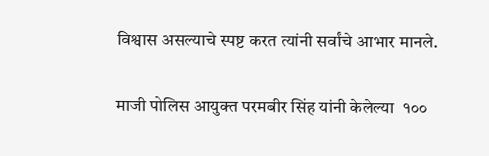विश्वास असल्याचे स्पष्ट करत त्यांनी सर्वांचे आभार मानले.

माजी पोलिस आयुक्त परमबीर सिंह यांनी केलेल्या  १००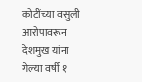कोटींच्या वसुली आरोपावरून देशमुख यांना गेल्या वर्षी १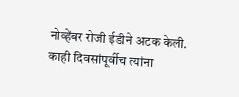नोव्हेंबर रोजी ईडीने अटक केली. काही दिवसांपूर्वीच त्यांना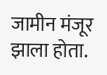जामीन मंजूर झाला होता.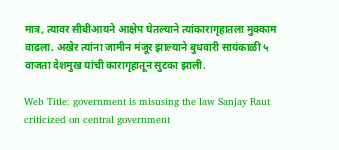मात्र, त्यावर सीबीआयने आक्षेप घेतल्याने त्यांकारागृहातला मुक्काम वाढला. अखेर त्यांना जामीन मंजूर झाल्याने बुधवारी सायंकाळी ५ वाजता देशमुख यांची कारागृहातून सुटका झाली.

Web Title: government is misusing the law Sanjay Raut criticized on central government